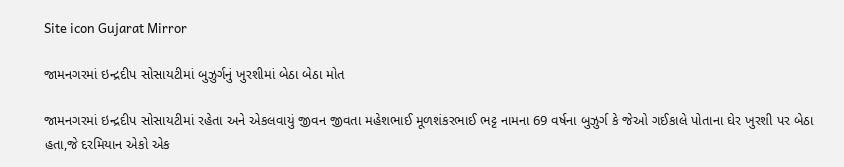Site icon Gujarat Mirror

જામનગરમાં ઇન્દ્રદીપ સોસાયટીમાં બુઝુર્ગનું ખુરશીમાં બેઠા બેઠા મોત

જામનગરમાં ઇન્દ્રદીપ સોસાયટીમાં રહેતા અને એકલવાયું જીવન જીવતા મહેશભાઈ મૂળશંકરભાઈ ભટ્ટ નામના 69 વર્ષના બુઝુર્ગ કે જેઓ ગઈકાલે પોતાના ઘેર ખુરશી પર બેઠા હતા,જે દરમિયાન એકો એક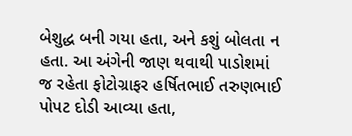બેશુદ્ધ બની ગયા હતા, અને કશું બોલતા ન હતા. આ અંગેની જાણ થવાથી પાડોશમાં જ રહેતા ફોટોગ્રાફર હર્ષિતભાઈ તરુણભાઈ પોપટ દોડી આવ્યા હતા,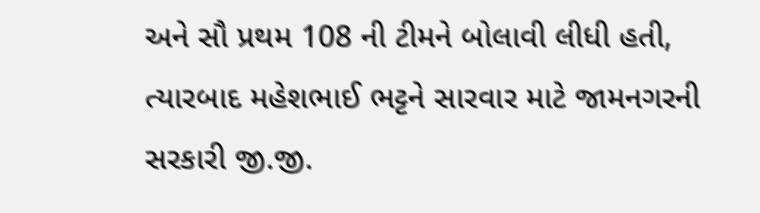અને સૌ પ્રથમ 108 ની ટીમને બોલાવી લીધી હતી, ત્યારબાદ મહેશભાઈ ભટ્ટને સારવાર માટે જામનગરની સરકારી જી.જી.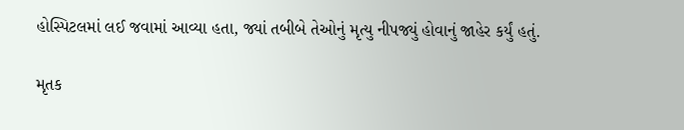હોસ્પિટલમાં લઈ જવામાં આવ્યા હતા, જ્યાં તબીબે તેઓનું મૃત્યુ નીપજ્યું હોવાનું જાહેર કર્યું હતું.

મૃતક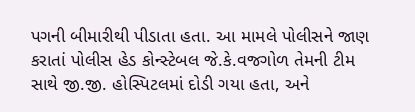પગની બીમારીથી પીડાતા હતા. આ મામલે પોલીસને જાણ કરાતાં પોલીસ હેડ કોન્સ્ટેબલ જે.કે.વજગોળ તેમની ટીમ સાથે જી.જી. હોસ્પિટલમાં દોડી ગયા હતા, અને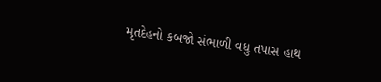મૃતદેહનો કબજો સંભાળી વધુ તપાસ હાથ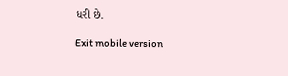ધરી છે.

Exit mobile version